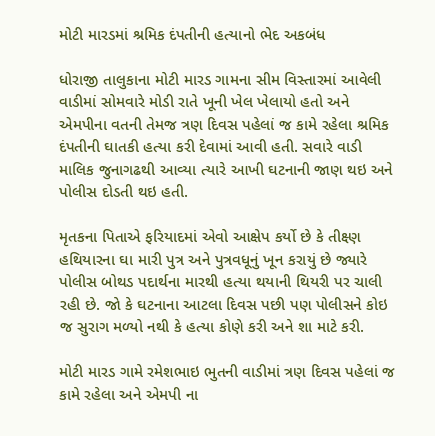મોટી મારડમાં શ્રમિક દંપતીની હત્યાનો ભેદ અકબંધ

ધોરાજી તાલુકાના મોટી મારડ ગામના સીમ વિસ્તારમાં આવેલી વાડીમાં સોમવારે મોડી રાતે ખૂની ખેલ ખેલાયો હતો અને એમપીના વતની તેમજ ત્રણ દિવસ પહેલાં જ કામે રહેલા શ્રમિક દંપતીની ઘાતકી હત્યા કરી દેવામાં આવી હતી. સવારે વાડી માલિક જુનાગઢથી આવ્યા ત્યારે આખી ઘટનાની જાણ થઇ અને પોલીસ દોડતી થઇ હતી.

મૃતકના પિતાએ ફરિયાદમાં એવો આક્ષેપ કર્યો છે કે તીક્ષ્ણ હથિયારના ઘા મારી પુત્ર અને પુત્રવધૂનું ખૂન કરાયું છે જ્યારે પોલીસ બોથડ પદાર્થના મારથી હત્યા થયાની થિયરી પર ચાલી રહી છે. જો કે ઘટનાના આટલા દિવસ પછી પણ પોલીસને કોઇ જ સુરાગ મળ્યો નથી કે હત્યા કોણે કરી અને શા માટે કરી.

મોટી મારડ ગામે રમેશભાઇ ભુતની વાડીમાં ત્રણ દિવસ પહેલાં જ કામે રહેલા અને એમપી ના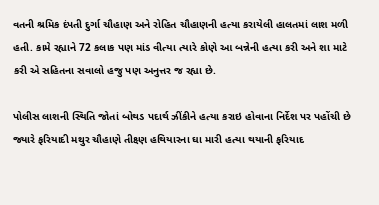વતની શ્રમિક દંપતી દુર્ગા ચૌહાણ અને રોહિત ચૌહાણની હત્યા કરાયેલી હાલતમાં લાશ મળી હતી. કામે રહ્યાને 72 કલાક પણ માંડ વીત્યા ત્યારે કોણે આ બન્નેની હત્યા કરી અને શા માટે કરી એ સહિતના સવાલો હજુ પણ અનુત્તર જ રહ્યા છે.

પોલીસ લાશની સ્થિતિ જોતાં બોથડ પદાર્થ ઝીંકીને હત્યા કરાઇ હોવાના નિર્દેશ પર પહોંચી છે જ્યારે ફરિયાદી મથુર ચૌહાણે તીક્ષ્ણ હથિયારના ઘા મારી હત્યા થયાની ફરિયાદ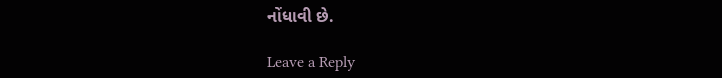નોંધાવી છે.

Leave a Reply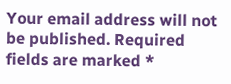Your email address will not be published. Required fields are marked *